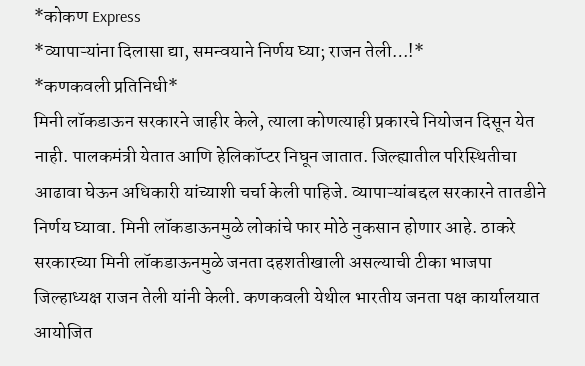*कोकण Express
*व्यापाऱ्यांना दिलासा द्या, समन्वयाने निर्णय घ्या; राजन तेली…!*
*कणकवली प्रतिनिधी*
मिनी लॉकडाऊन सरकारने जाहीर केले, त्याला कोणत्याही प्रकारचे नियोजन दिसून येत नाही. पालकमंत्री येतात आणि हेलिकॉप्टर निघून जातात. जिल्ह्यातील परिस्थितीचा आढावा घेऊन अधिकारी यांच्याशी चर्चा केली पाहिजे. व्यापाऱ्यांबद्दल सरकारने तातडीने निर्णय घ्यावा. मिनी लॉकडाऊनमुळे लोकांचे फार मोठे नुकसान होणार आहे. ठाकरे सरकारच्या मिनी लॉकडाऊनमुळे जनता दहशतीखाली असल्याची टीका भाजपा जिल्हाध्यक्ष राजन तेली यांनी केली. कणकवली येथील भारतीय जनता पक्ष कार्यालयात आयोजित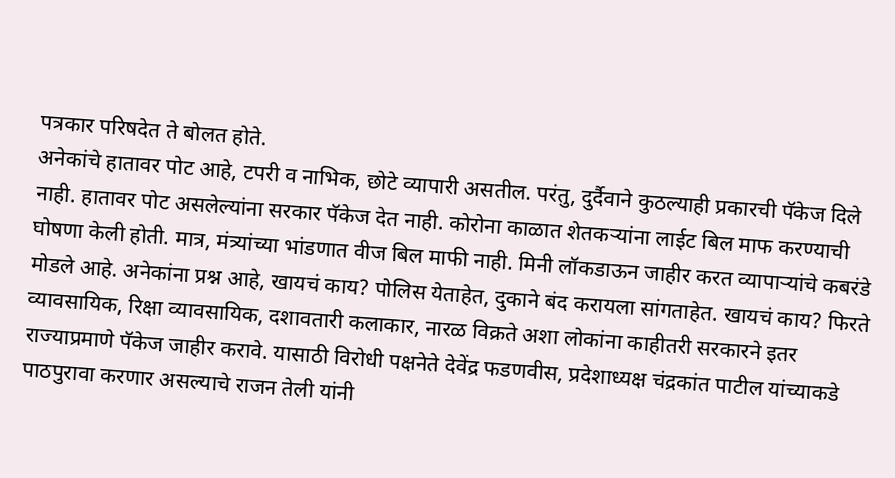पत्रकार परिषदेत ते बोलत होते.
अनेकांचे हातावर पोट आहे, टपरी व नाभिक, छोटे व्यापारी असतील. परंतु, दुर्दैवाने कुठल्याही प्रकारची पॅकेज दिले नाही. हातावर पोट असलेल्यांना सरकार पॅकेज देत नाही. कोरोना काळात शेतकऱ्यांना लाईट बिल माफ करण्याची घोषणा केली होती. मात्र, मंत्र्यांच्या भांडणात वीज बिल माफी नाही. मिनी लॉकडाऊन जाहीर करत व्यापाऱ्यांचे कबरंडे मोडले आहे. अनेकांना प्रश्न आहे, खायचं काय? पोलिस येताहेत, दुकाने बंद करायला सांगताहेत. खायचं काय? फिरते व्यावसायिक, रिक्षा व्यावसायिक, दशावतारी कलाकार, नारळ विक्रते अशा लोकांना काहीतरी सरकारने इतर राज्याप्रमाणे पॅकेज जाहीर करावे. यासाठी विरोधी पक्षनेते देवेंद्र फडणवीस, प्रदेशाध्यक्ष चंद्रकांत पाटील यांच्याकडे पाठपुरावा करणार असल्याचे राजन तेली यांनी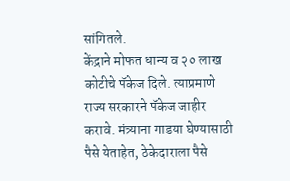सांगितले.
केंद्राने मोफत धान्य व २० लाख कोटीचे पॅकेज दिले. त्याप्रमाणे राज्य सरकारने पॅकेज जाहीर करावे. मंत्र्याना गाडया घेण्यासाठी पैसे येताहेत, ठेकेदाराला पैसे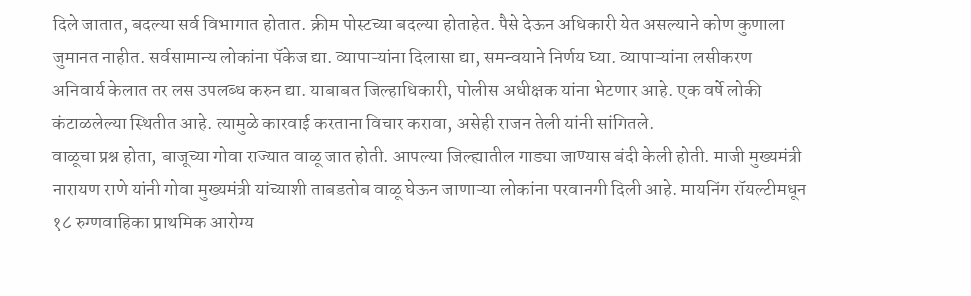दिले जातात, बदल्या सर्व विभागात होतात. क्रीम पोस्टच्या बदल्या होताहेत. पैसे देऊन अधिकारी येत असल्याने कोण कुणाला जुमानत नाहीत. सर्वसामान्य लोकांना पॅकेज द्या. व्यापाऱ्यांना दिलासा द्या, समन्वयाने निर्णय घ्या. व्यापाऱ्यांना लसीकरण अनिवार्य केलात तर लस उपलब्ध करुन द्या. याबाबत जिल्हाधिकारी, पोलीस अधीक्षक यांना भेटणार आहे. एक वर्षे लोकी कंटाळलेल्या स्थितीत आहे. त्यामुळे कारवाई करताना विचार करावा, असेही राजन तेली यांनी सांगितले.
वाळूचा प्रश्न होता, बाजूच्या गोवा राज्यात वाळू जात होती. आपल्या जिल्ह्यातील गाड्या जाण्यास बंदी केली होती. माजी मुख्यमंत्री नारायण राणे यांनी गोवा मुख्यमंत्री यांच्याशी ताबडतोब वाळू घेऊन जाणाऱ्या लोकांना परवानगी दिली आहे. मायनिंग रॉयल्टीमधून १८ रुग्णवाहिका प्राथमिक आरोग्य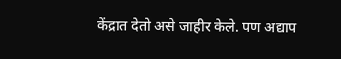केंद्रात देतो असे जाहीर केले. पण अद्याप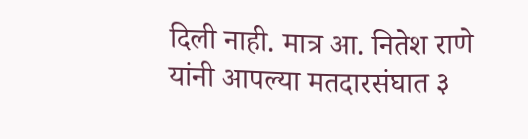दिली नाही. मात्र आ. नितेश राणे यांनी आपल्या मतदारसंघात ३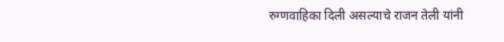रुग्णवाहिका दिली असल्याचे राजन तेली यांनी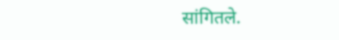सांगितले.